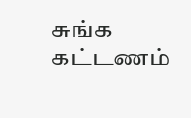சுங்க கட்டணம்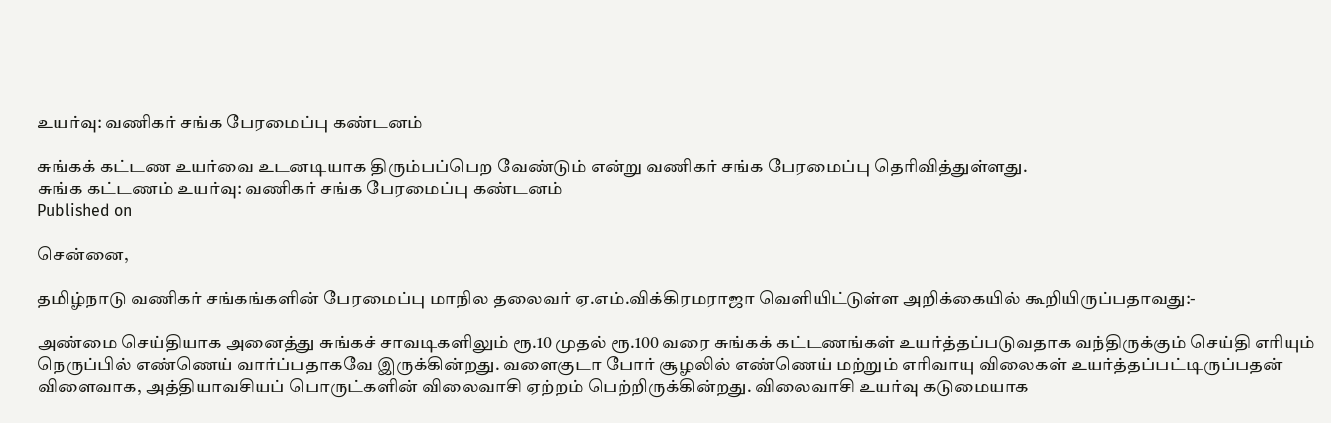உயர்வு: வணிகர் சங்க பேரமைப்பு கண்டனம்

சுங்கக் கட்டண உயர்வை உடனடியாக திரும்பப்பெற வேண்டும் என்று வணிகர் சங்க பேரமைப்பு தெரிவித்துள்ளது.
சுங்க கட்டணம் உயர்வு: வணிகர் சங்க பேரமைப்பு கண்டனம்
Published on

சென்னை,

தமிழ்நாடு வணிகர் சங்கங்களின் பேரமைப்பு மாநில தலைவர் ஏ.எம்.விக்கிரமராஜா வெளியிட்டுள்ள அறிக்கையில் கூறியிருப்பதாவது:-

அண்மை செய்தியாக அனைத்து சுங்கச் சாவடிகளிலும் ரூ.10 முதல் ரூ.100 வரை சுங்கக் கட்டணங்கள் உயர்த்தப்படுவதாக வந்திருக்கும் செய்தி எரியும் நெருப்பில் எண்ணெய் வார்ப்பதாகவே இருக்கின்றது. வளைகுடா போர் சூழலில் எண்ணெய் மற்றும் எரிவாயு விலைகள் உயர்த்தப்பட்டிருப்பதன் விளைவாக, அத்தியாவசியப் பொருட்களின் விலைவாசி ஏற்றம் பெற்றிருக்கின்றது. விலைவாசி உயர்வு கடுமையாக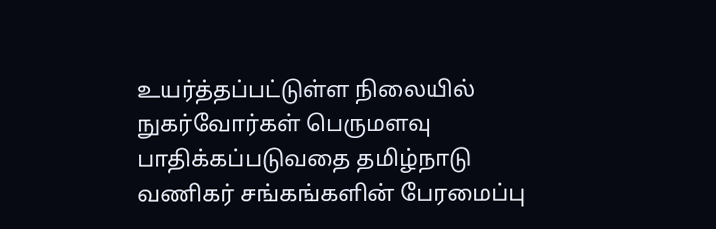உயர்த்தப்பட்டுள்ள நிலையில் நுகர்வோர்கள் பெருமளவு பாதிக்கப்படுவதை தமிழ்நாடு வணிகர் சங்கங்களின் பேரமைப்பு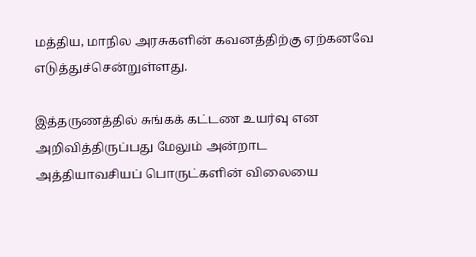மத்திய, மாநில அரசுகளின் கவனத்திற்கு ஏற்கனவே எடுத்துச்சென்றுள்ளது.

இத்தருணத்தில் சுங்கக் கட்டண உயர்வு என அறிவித்திருப்பது மேலும் அன்றாட அத்தியாவசியப் பொருட்களின் விலையை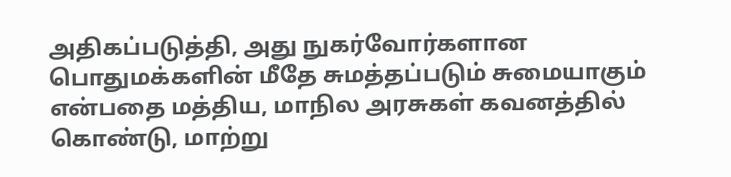அதிகப்படுத்தி, அது நுகர்வோர்களான பொதுமக்களின் மீதே சுமத்தப்படும் சுமையாகும் என்பதை மத்திய, மாநில அரசுகள் கவனத்தில் கொண்டு, மாற்று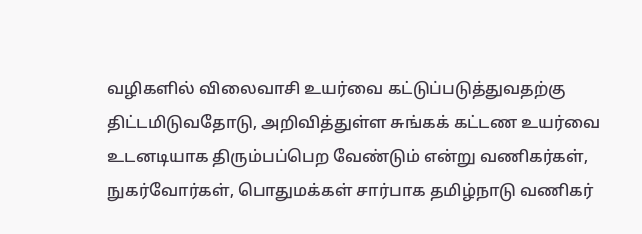வழிகளில் விலைவாசி உயர்வை கட்டுப்படுத்துவதற்கு திட்டமிடுவதோடு, அறிவித்துள்ள சுங்கக் கட்டண உயர்வை உடனடியாக திரும்பப்பெற வேண்டும் என்று வணிகர்கள், நுகர்வோர்கள், பொதுமக்கள் சார்பாக தமிழ்நாடு வணிகர்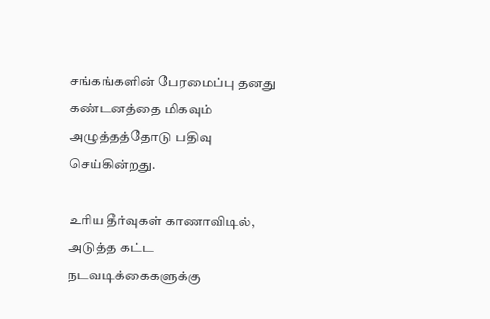சங்கங்களின் பேரமைப்பு தனது கண்டனத்தை மிகவும் அழுத்தத்தோடு பதிவு செய்கின்றது.

உரிய தீர்வுகள் காணாவிடில், அடுத்த கட்ட நடவடிக்கைகளுக்கு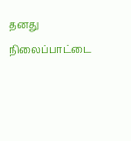தனது நிலைப்பாட்டை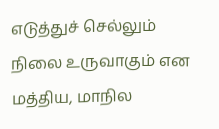எடுத்துச் செல்லும் நிலை உருவாகும் என மத்திய, மாநில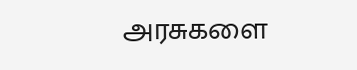அரசுகளை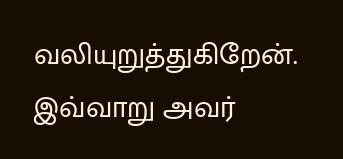வலியுறுத்துகிறேன். இவ்வாறு அவர்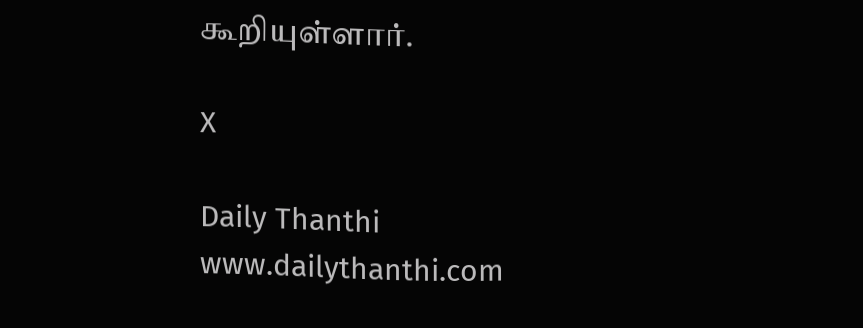கூறியுள்ளார்.

X

Daily Thanthi
www.dailythanthi.com